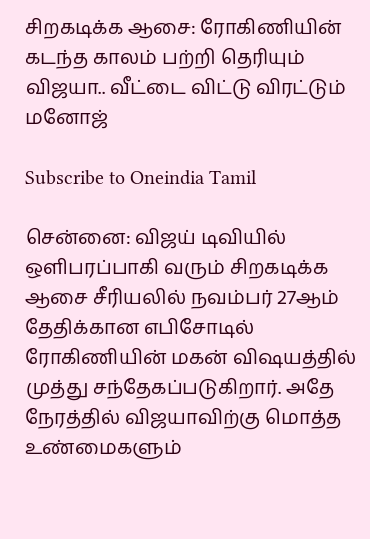சிறகடிக்க ஆசை: ரோகிணியின் கடந்த காலம் பற்றி தெரியும் விஜயா.. வீட்டை விட்டு விரட்டும் மனோஜ்

Subscribe to Oneindia Tamil

சென்னை: விஜய் டிவியில் ஒளிபரப்பாகி வரும் சிறகடிக்க ஆசை சீரியலில் நவம்பர் 27ஆம் தேதிக்கான எபிசோடில் ரோகிணியின் மகன் விஷயத்தில் முத்து சந்தேகப்படுகிறார். அதே நேரத்தில் விஜயாவிற்கு மொத்த உண்மைகளும்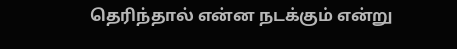தெரிந்தால் என்ன நடக்கும் என்று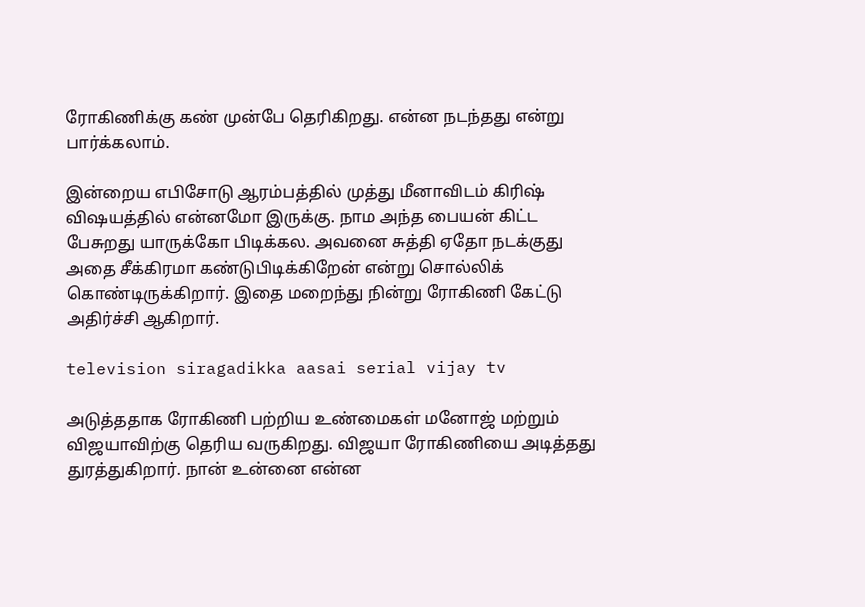ரோகிணிக்கு கண் முன்பே தெரிகிறது. என்ன நடந்தது என்று பார்க்கலாம்.

இன்றைய எபிசோடு ஆரம்பத்தில் முத்து மீனாவிடம் கிரிஷ் விஷயத்தில் என்னமோ இருக்கு. நாம அந்த பையன் கிட்ட பேசுறது யாருக்கோ பிடிக்கல. அவனை சுத்தி ஏதோ நடக்குது அதை சீக்கிரமா கண்டுபிடிக்கிறேன் என்று சொல்லிக் கொண்டிருக்கிறார். இதை மறைந்து நின்று ரோகிணி கேட்டு அதிர்ச்சி ஆகிறார்.

television siragadikka aasai serial vijay tv

அடுத்ததாக ரோகிணி பற்றிய உண்மைகள் மனோஜ் மற்றும் விஜயாவிற்கு தெரிய வருகிறது. விஜயா ரோகிணியை அடித்தது துரத்துகிறார். நான் உன்னை என்ன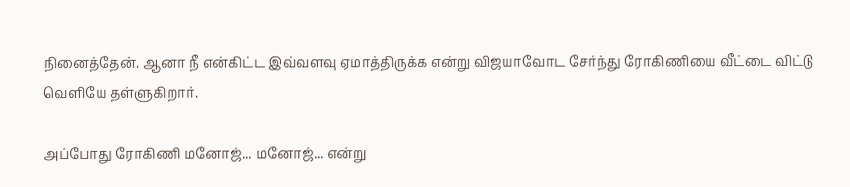நினைத்தேன். ஆனா நீ என்கிட்ட இவ்வளவு ஏமாத்திருக்க என்று விஜயாவோட சேர்ந்து ரோகிணியை வீட்டை விட்டு வெளியே தள்ளுகிறார்.

அப்போது ரோகிணி மனோஜ்... மனோஜ்... என்று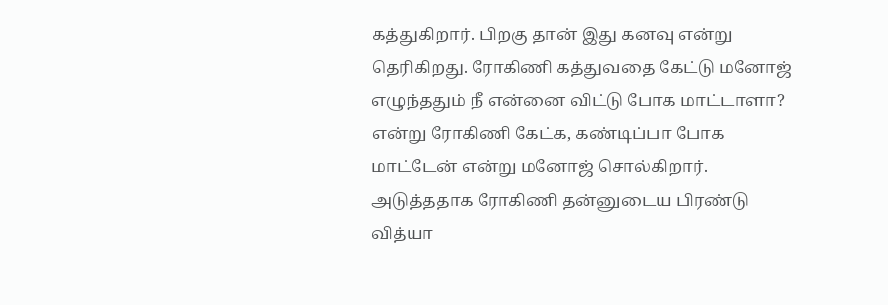கத்துகிறார். பிறகு தான் இது கனவு என்று தெரிகிறது. ரோகிணி கத்துவதை கேட்டு மனோஜ் எழுந்ததும் நீ என்னை விட்டு போக மாட்டாளா? என்று ரோகிணி கேட்க, கண்டிப்பா போக மாட்டேன் என்று மனோஜ் சொல்கிறார். அடுத்ததாக ரோகிணி தன்னுடைய பிரண்டு வித்யா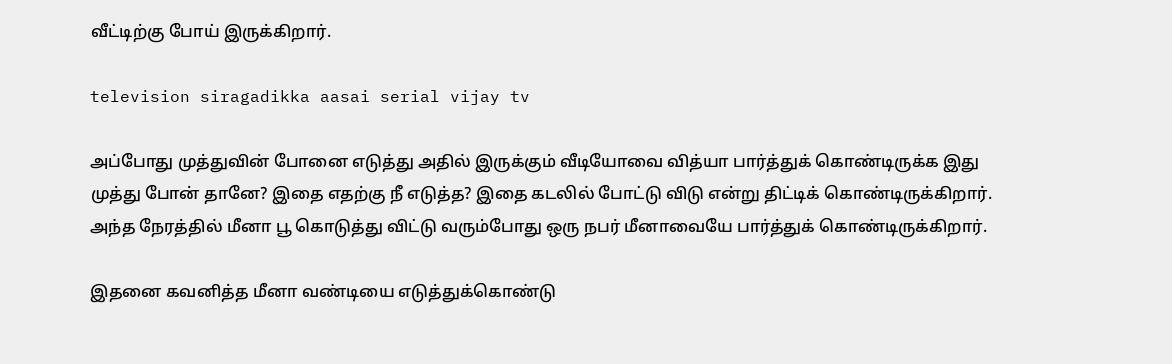வீட்டிற்கு போய் இருக்கிறார்.

television siragadikka aasai serial vijay tv

அப்போது முத்துவின் போனை எடுத்து அதில் இருக்கும் வீடியோவை வித்யா பார்த்துக் கொண்டிருக்க இது முத்து போன் தானே? இதை எதற்கு நீ எடுத்த? இதை கடலில் போட்டு விடு என்று திட்டிக் கொண்டிருக்கிறார். அந்த நேரத்தில் மீனா பூ கொடுத்து விட்டு வரும்போது ஒரு நபர் மீனாவையே பார்த்துக் கொண்டிருக்கிறார்.

இதனை கவனித்த மீனா வண்டியை எடுத்துக்கொண்டு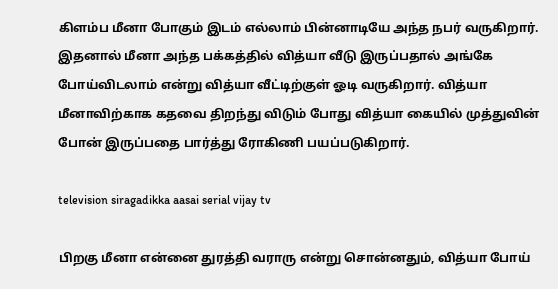கிளம்ப மீனா போகும் இடம் எல்லாம் பின்னாடியே அந்த நபர் வருகிறார். இதனால் மீனா அந்த பக்கத்தில் வித்யா வீடு இருப்பதால் அங்கே போய்விடலாம் என்று வித்யா வீட்டிற்குள் ஓடி வருகிறார். வித்யா மீனாவிற்காக கதவை திறந்து விடும் போது வித்யா கையில் முத்துவின் போன் இருப்பதை பார்த்து ரோகிணி பயப்படுகிறார்.

television siragadikka aasai serial vijay tv

பிறகு மீனா என்னை துரத்தி வராரு என்று சொன்னதும், வித்யா போய்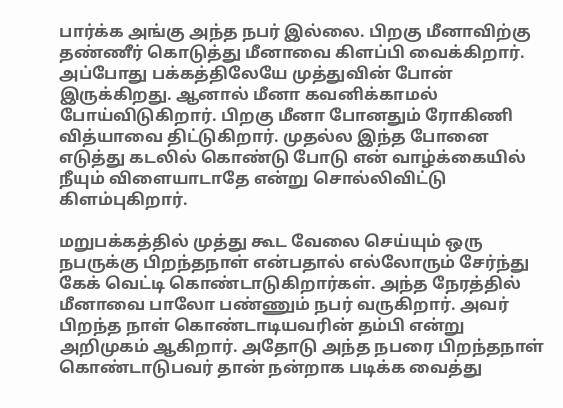பார்க்க அங்கு அந்த நபர் இல்லை. பிறகு மீனாவிற்கு தண்ணீர் கொடுத்து மீனாவை கிளப்பி வைக்கிறார். அப்போது பக்கத்திலேயே முத்துவின் போன் இருக்கிறது. ஆனால் மீனா கவனிக்காமல் போய்விடுகிறார். பிறகு மீனா போனதும் ரோகிணி வித்யாவை திட்டுகிறார். முதல்ல இந்த போனை எடுத்து கடலில் கொண்டு போடு என் வாழ்க்கையில் நீயும் விளையாடாதே என்று சொல்லிவிட்டு கிளம்புகிறார்.

மறுபக்கத்தில் முத்து கூட வேலை செய்யும் ஒரு நபருக்கு பிறந்தநாள் என்பதால் எல்லோரும் சேர்ந்து கேக் வெட்டி கொண்டாடுகிறார்கள். அந்த நேரத்தில் மீனாவை பாலோ பண்ணும் நபர் வருகிறார். அவர் பிறந்த நாள் கொண்டாடியவரின் தம்பி என்று அறிமுகம் ஆகிறார். அதோடு அந்த நபரை பிறந்தநாள் கொண்டாடுபவர் தான் நன்றாக படிக்க வைத்து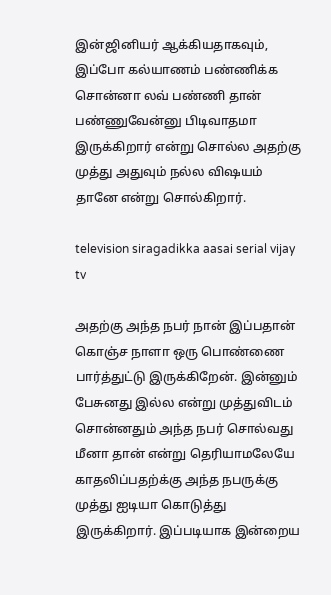இன்ஜினியர் ஆக்கியதாகவும், இப்போ கல்யாணம் பண்ணிக்க சொன்னா லவ் பண்ணி தான் பண்ணுவேன்னு பிடிவாதமா இருக்கிறார் என்று சொல்ல அதற்கு முத்து அதுவும் நல்ல விஷயம் தானே என்று சொல்கிறார்.

television siragadikka aasai serial vijay tv

அதற்கு அந்த நபர் நான் இப்பதான் கொஞ்ச நாளா ஒரு பொண்ணை பார்த்துட்டு இருக்கிறேன். இன்னும் பேசுனது இல்ல என்று முத்துவிடம் சொன்னதும் அந்த நபர் சொல்வது மீனா தான் என்று தெரியாமலேயே காதலிப்பதற்க்கு அந்த நபருக்கு முத்து ஐடியா கொடுத்து இருக்கிறார். இப்படியாக இன்றைய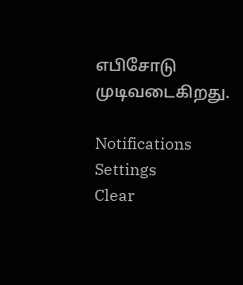எபிசோடு முடிவடைகிறது.

Notifications
Settings
Clear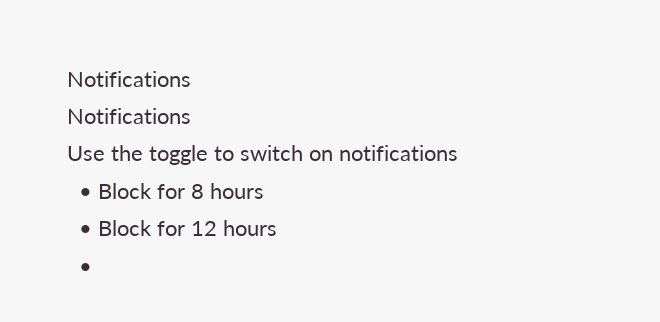Notifications
Notifications
Use the toggle to switch on notifications
  • Block for 8 hours
  • Block for 12 hours
  •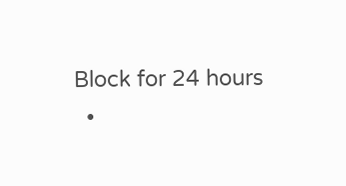Block for 24 hours
  •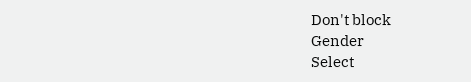Don't block
Gender
Select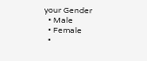your Gender
  • Male
  • Female
  •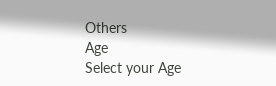Others
Age
Select your Age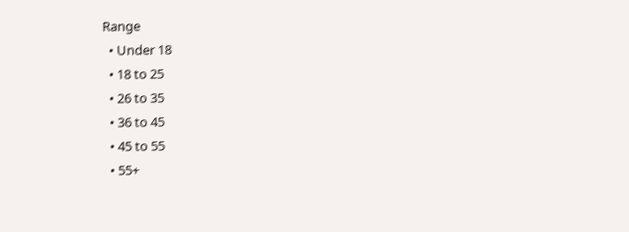Range
  • Under 18
  • 18 to 25
  • 26 to 35
  • 36 to 45
  • 45 to 55
  • 55+